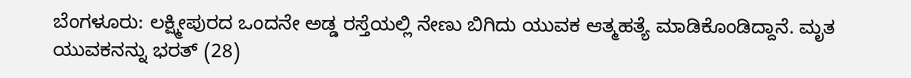ಬೆಂಗಳೂರು: ಲಕ್ಷ್ಮೀಪುರದ ಒಂದನೇ ಅಡ್ಡ ರಸ್ತೆಯಲ್ಲಿ ನೇಣು ಬಿಗಿದು ಯುವಕ ಆತ್ಮಹತ್ಯೆ ಮಾಡಿಕೊಂಡಿದ್ದಾನೆ. ಮೃತ ಯುವಕನನ್ನು ಭರತ್ (28)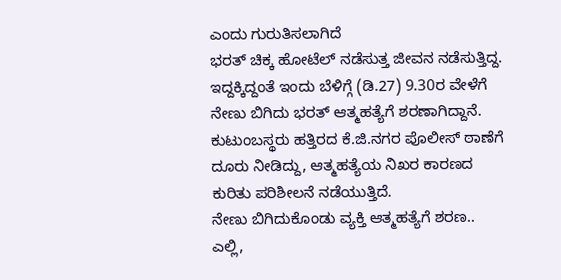ಎಂದು ಗುರುತಿಸಲಾಗಿದೆ
ಭರತ್ ಚಿಕ್ಕ ಹೋಟೆಲ್ ನಡೆಸುತ್ತ ಜೀವನ ನಡೆಸುತ್ತಿದ್ದ. ಇದ್ದಕ್ಕಿದ್ದಂತೆ ಇಂದು ಬೆಳಿಗ್ಗೆ (ಡಿ.27) 9.30ರ ವೇಳೆಗೆ ನೇಣು ಬಿಗಿದು ಭರತ್ ಆತ್ಮಹತ್ಯೆಗೆ ಶರಣಾಗಿದ್ದಾನೆ. ಕುಟುಂಬಸ್ಥರು ಹತ್ತಿರದ ಕೆ.ಜಿ.ನಗರ ಪೊಲೀಸ್ ಠಾಣೆಗೆ ದೂರು ನೀಡಿದ್ದು, ಆತ್ಮಹತ್ಯೆಯ ನಿಖರ ಕಾರಣದ ಕುರಿತು ಪರಿಶೀಲನೆ ನಡೆಯುತ್ತಿದೆ.
ನೇಣು ಬಿಗಿದುಕೊಂಡು ವ್ಯಕ್ತಿ ಆತ್ಮಹತ್ಯೆಗೆ ಶರಣ.. ಎಲ್ಲಿ,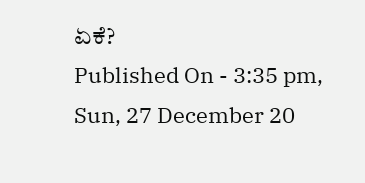ಏಕೆ?
Published On - 3:35 pm, Sun, 27 December 20